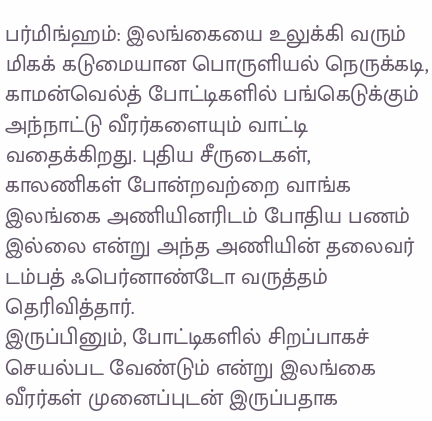பர்மிங்ஹம்: இலங்கையை உலுக்கி வரும் மிகக் கடுமையான பொருளியல் நெருக்கடி, காமன்வெல்த் போட்டிகளில் பங்கெடுக்கும் அந்நாட்டு வீரர்களையும் வாட்டி வதைக்கிறது. புதிய சீருடைகள், காலணிகள் போன்றவற்றை வாங்க இலங்கை அணியினரிடம் போதிய பணம் இல்லை என்று அந்த அணியின் தலைவர் டம்பத் ஃபெர்னாண்டோ வருத்தம் தெரிவித்தார்.
இருப்பினும், போட்டிகளில் சிறப்பாகச் செயல்பட வேண்டும் என்று இலங்கை வீரர்கள் முனைப்புடன் இருப்பதாக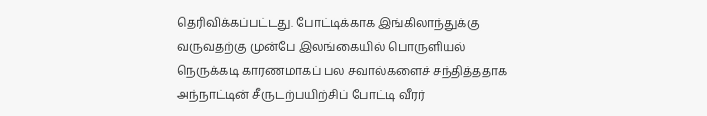தெரிவிக்கப்பட்டது. போட்டிக்காக இங்கிலாந்துக்கு வருவதற்கு முன்பே இலங்கையில் பொருளியல் நெருக்கடி காரணமாகப் பல சவால்களைச் சந்தித்ததாக அந்நாட்டின் சீருடற்பயிற்சிப் போட்டி வீரர்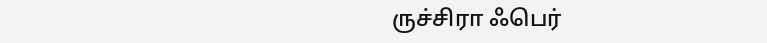ருச்சிரா ஃபெர்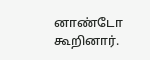னாண்டோ கூறினார்.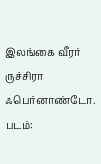இலங்கை வீரர் ருச்சிரா ஃபெர்னாண்டோ.
படம்: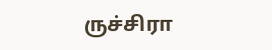ருச்சிரா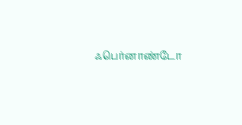ஃபெர்னாண்டோ